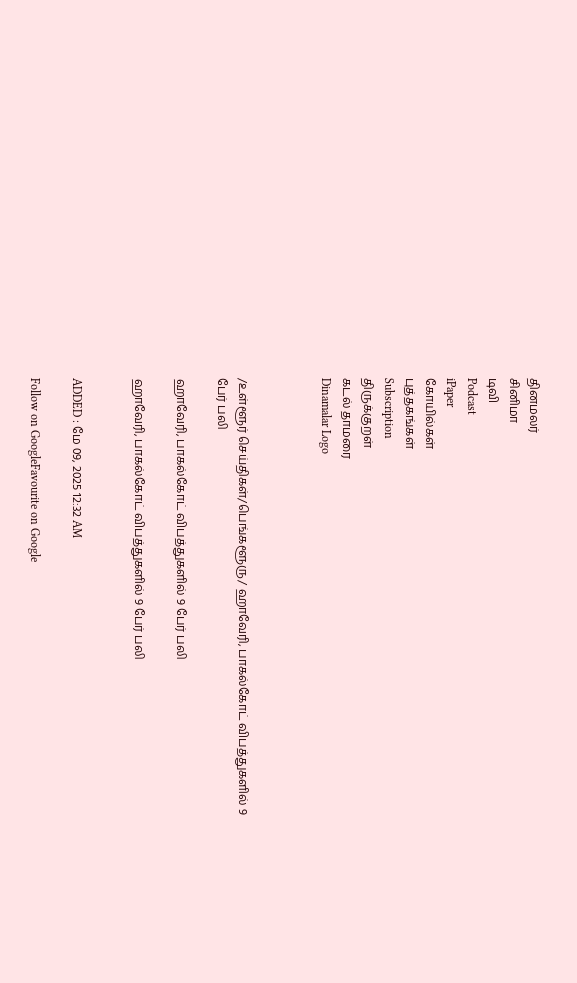தினமலர்
சினிமா
டிவி
Podcast
iPaper
கோயில்கள்
புத்தகங்கள்
Subscription
திருக்குறள்
கடல் தாமரை
Dinamalar Logo



/உள்ளூர் செய்திகள்/பெங்களூரு/ ஹாவேரி, பாகல்கோட் விபத்துகளில் 9 பேர் பலி

ஹாவேரி, பாகல்கோட் விபத்துகளில் 9 பேர் பலி

ஹாவேரி, பாகல்கோட் விபத்துகளில் 9 பேர் பலி


ADDED : மே 09, 2025 12:32 AM

Follow on GoogleFavourite on Google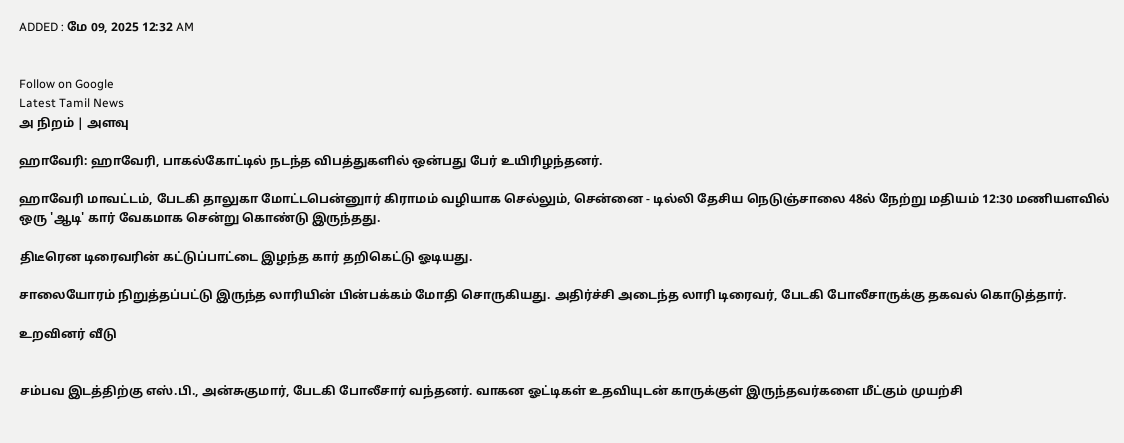ADDED : மே 09, 2025 12:32 AM


Follow on Google
Latest Tamil News
அ நிறம் | அளவு

ஹாவேரி: ஹாவேரி, பாகல்கோட்டில் நடந்த விபத்துகளில் ஒன்பது பேர் உயிரிழந்தனர்.

ஹாவேரி மாவட்டம், பேடகி தாலுகா மோட்டபென்னுார் கிராமம் வழியாக செல்லும், சென்னை - டில்லி தேசிய நெடுஞ்சாலை 48ல் நேற்று மதியம் 12:30 மணியளவில் ஒரு 'ஆடி' கார் வேகமாக சென்று கொண்டு இருந்தது.

திடீரென டிரைவரின் கட்டுப்பாட்டை இழந்த கார் தறிகெட்டு ஓடியது.

சாலையோரம் நிறுத்தப்பட்டு இருந்த லாரியின் பின்பக்கம் மோதி சொருகியது. அதிர்ச்சி அடைந்த லாரி டிரைவர், பேடகி போலீசாருக்கு தகவல் கொடுத்தார்.

உறவினர் வீடு


சம்பவ இடத்திற்கு எஸ்.பி., அன்சுகுமார், பேடகி போலீசார் வந்தனர். வாகன ஓட்டிகள் உதவியுடன் காருக்குள் இருந்தவர்களை மீட்கும் முயற்சி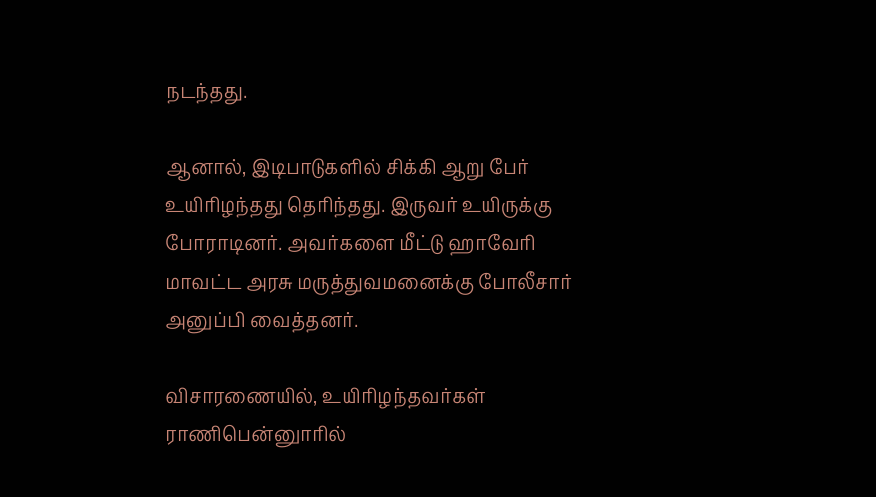நடந்தது.

ஆனால், இடிபாடுகளில் சிக்கி ஆறு பேர் உயிரிழந்தது தெரிந்தது. இருவர் உயிருக்கு போராடினர். அவர்களை மீட்டு ஹாவேரி மாவட்ட அரசு மருத்துவமனைக்கு போலீசார் அனுப்பி வைத்தனர்.

விசாரணையில், உயிரிழந்தவர்கள் ராணிபென்னுாரில்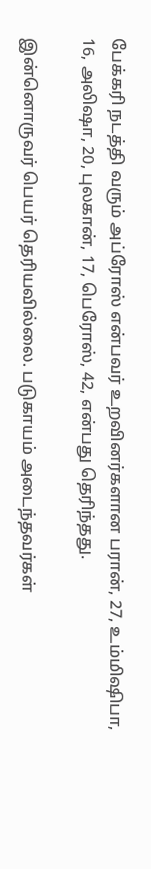பேக்கரி நடத்தி வரும் அப்ரோஸ் என்பவர் உறவினர்களான பரான், 27, உம்மிஷிபா, 16, அலிஷா, 20, புலகான், 17, பெரோஸ், 42, என்பது தெரிந்தது.

இன்னொருவர் பெயர் தெரியவில்லை. படுகாயம் அடைந்தவர்கள்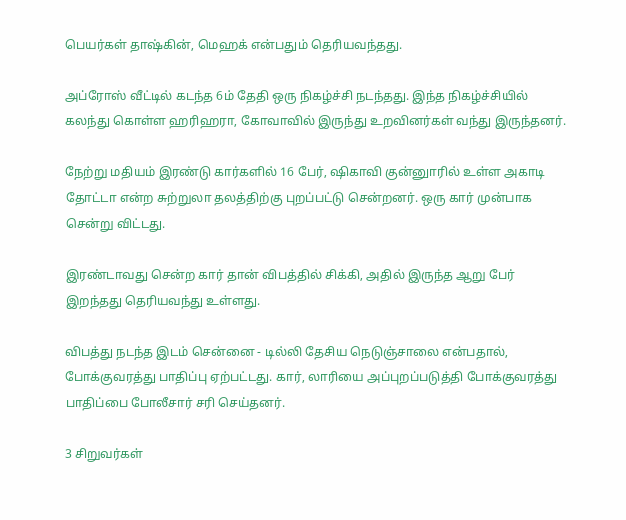பெயர்கள் தாஷ்கின், மெஹக் என்பதும் தெரியவந்தது.

அப்ரோஸ் வீட்டில் கடந்த 6ம் தேதி ஒரு நிகழ்ச்சி நடந்தது. இந்த நிகழ்ச்சியில் கலந்து கொள்ள ஹரிஹரா, கோவாவில் இருந்து உறவினர்கள் வந்து இருந்தனர்.

நேற்று மதியம் இரண்டு கார்களில் 16 பேர், ஷிகாவி குன்னுாரில் உள்ள அகாடி தோட்டா என்ற சுற்றுலா தலத்திற்கு புறப்பட்டு சென்றனர். ஒரு கார் முன்பாக சென்று விட்டது.

இரண்டாவது சென்ற கார் தான் விபத்தில் சிக்கி, அதில் இருந்த ஆறு பேர் இறந்தது தெரியவந்து உள்ளது.

விபத்து நடந்த இடம் சென்னை - டில்லி தேசிய நெடுஞ்சாலை என்பதால், போக்குவரத்து பாதிப்பு ஏற்பட்டது. கார், லாரியை அப்புறப்படுத்தி போக்குவரத்து பாதிப்பை போலீசார் சரி செய்தனர்.

3 சிறுவர்கள்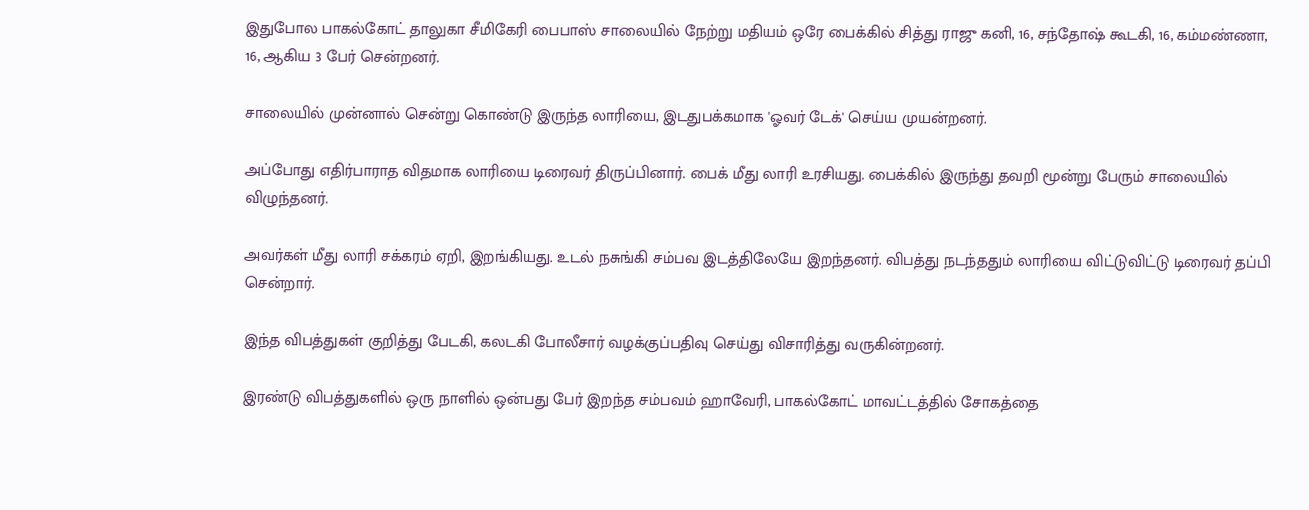இதுபோல பாகல்கோட் தாலுகா சீமிகேரி பைபாஸ் சாலையில் நேற்று மதியம் ஒரே பைக்கில் சித்து ராஜு கனி, 16, சந்தோஷ் கூடகி, 16, கம்மண்ணா, 16, ஆகிய 3 பேர் சென்றனர்.

சாலையில் முன்னால் சென்று கொண்டு இருந்த லாரியை, இடதுபக்கமாக 'ஓவர் டேக்' செய்ய முயன்றனர்.

அப்போது எதிர்பாராத விதமாக லாரியை டிரைவர் திருப்பினார். பைக் மீது லாரி உரசியது. பைக்கில் இருந்து தவறி மூன்று பேரும் சாலையில் விழுந்தனர்.

அவர்கள் மீது லாரி சக்கரம் ஏறி, இறங்கியது. உடல் நசுங்கி சம்பவ இடத்திலேயே இறந்தனர். விபத்து நடந்ததும் லாரியை விட்டுவிட்டு டிரைவர் தப்பி சென்றார்.

இந்த விபத்துகள் குறித்து பேடகி, கலடகி போலீசார் வழக்குப்பதிவு செய்து விசாரித்து வருகின்றனர்.

இரண்டு விபத்துகளில் ஒரு நாளில் ஒன்பது பேர் இறந்த சம்பவம் ஹாவேரி, பாகல்கோட் மாவட்டத்தில் சோகத்தை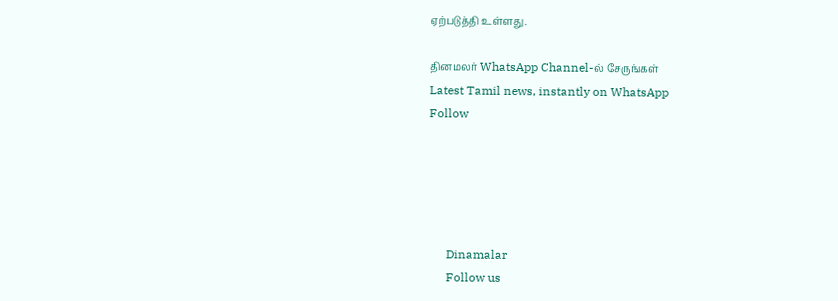ஏற்படுத்தி உள்ளது.

தினமலர் WhatsApp Channel-ல் சேருங்கள்
Latest Tamil news, instantly on WhatsApp
Follow





      Dinamalar
      Follow us